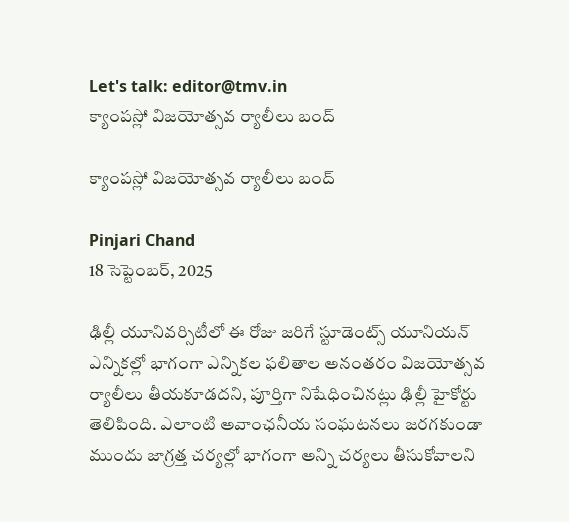Let's talk: editor@tmv.in
క్యాంపస్లో విజయోత్సవ ర్యాలీలు బంద్

క్యాంపస్లో విజయోత్సవ ర్యాలీలు బంద్

Pinjari Chand
18 సెప్టెంబర్, 2025

ఢిల్లీ యూనివర్సిటీలో ఈ రోజు జరిగే స్టూడెంట్స్ యూనియన్ ఎన్నికల్లో భాగంగా ఎన్నికల ఫలితాల అనంతరం విజయోత్సవ ర్యాలీలు తీయకూడదని, పూర్తిగా నిషేధించినట్లు ఢిల్లీ హైకోర్టు తెలిపింది. ఎలాంటి అవాంఛనీయ సంఘటనలు జరగకుండా ముందు జాగ్రత్త చర్యల్లో భాగంగా అన్ని చర్యలు తీసుకోవాలని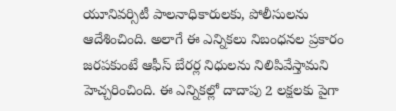యూనివర్సిటీ పాలనాధికారులకు, పోలీసులను ఆదేశించింది. అలాగే ఈ ఎన్నికలు నిబంధనల ప్రకారం జరపకుంటే ఆఫీస్ బేరర్ల నిధులను నిలిపివేస్తామని హెచ్చరించింది. ఈ ఎన్నికల్లో దాదాపు 2 లక్షలకు పైగా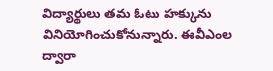విద్యార్థులు తమ ఓటు హక్కును వినియోగించుకోనున్నారు. ఈవీఎంల ద్వారా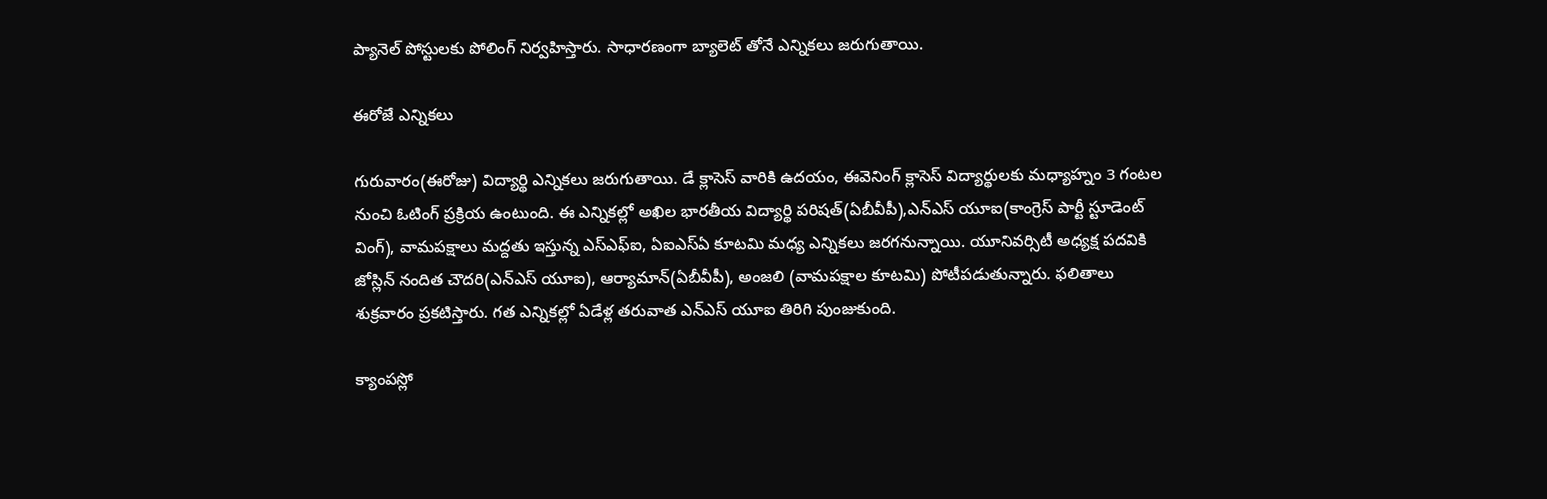ప్యానెల్ పోస్టులకు పోలింగ్ నిర్వహిస్తారు. సాధారణంగా బ్యాలెట్ తోనే ఎన్నికలు జరుగుతాయి.

ఈరోజే ఎన్నికలు

గురువారం(ఈరోజు) విద్యార్థి ఎన్నికలు జరుగుతాయి. డే క్లాసెస్ వారికి ఉదయం, ఈవెనింగ్ క్లాసెస్ విద్యార్థులకు మధ్యాహ్నం 3 గంటల నుంచి ఓటింగ్ ప్రక్రియ ఉంటుంది. ఈ ఎన్నికల్లో అఖిల భారతీయ విద్యార్థి పరిషత్(ఏబీవీపీ),ఎన్ఎస్ యూఐ(కాంగ్రెస్ పార్టీ స్టూడెంట్ వింగ్), వామపక్షాలు మద్దతు ఇస్తున్న ఎస్ఎఫ్ఐ, ఏఐఎస్ఏ కూటమి మధ్య ఎన్నికలు జరగనున్నాయి. యూనివర్సిటీ అధ్యక్ష పదవికి జోస్లిన్ నందిత చౌదరి(ఎన్ఎస్ యూఐ), ఆర్యామాన్(ఏబీవీపీ), అంజలి (వామపక్షాల కూటమి) పోటీపడుతున్నారు. ఫలితాలు శుక్రవారం ప్రకటిస్తారు. గత ఎన్నికల్లో ఏడేళ్ల తరువాత ఎన్ఎస్ యూఐ తిరిగి పుంజుకుంది.

క్యాంపస్లో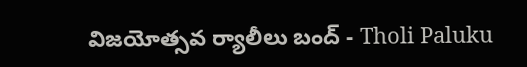విజయోత్సవ ర్యాలీలు బంద్ - Tholi Paluku